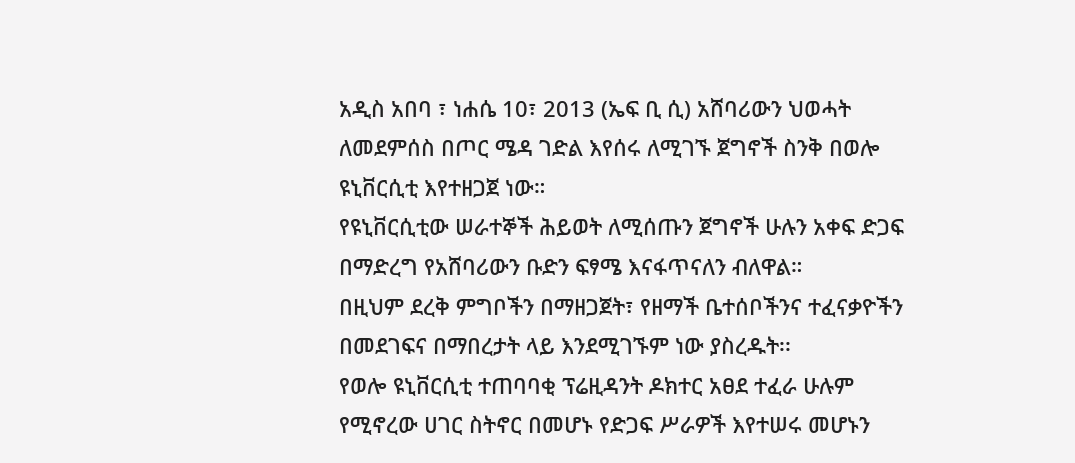አዲስ አበባ ፣ ነሐሴ 10፣ 2013 (ኤፍ ቢ ሲ) አሸባሪውን ህወሓት ለመደምሰስ በጦር ሜዳ ገድል እየሰሩ ለሚገኙ ጀግኖች ስንቅ በወሎ ዩኒቨርሲቲ እየተዘጋጀ ነው።
የዩኒቨርሲቲው ሠራተኞች ሕይወት ለሚሰጡን ጀግኖች ሁሉን አቀፍ ድጋፍ በማድረግ የአሸባሪውን ቡድን ፍፃሜ እናፋጥናለን ብለዋል።
በዚህም ደረቅ ምግቦችን በማዘጋጀት፣ የዘማች ቤተሰቦችንና ተፈናቃዮችን በመደገፍና በማበረታት ላይ እንደሚገኙም ነው ያስረዱት፡፡
የወሎ ዩኒቨርሲቲ ተጠባባቂ ፕሬዚዳንት ዶክተር አፀደ ተፈራ ሁሉም የሚኖረው ሀገር ስትኖር በመሆኑ የድጋፍ ሥራዎች እየተሠሩ መሆኑን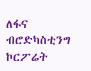ለፋና ብሮድካስቲንግ ኮርፖሬት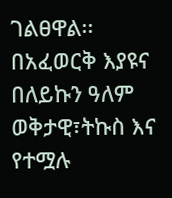ገልፀዋል፡፡
በአፈወርቅ እያዩና በለይኩን ዓለም
ወቅታዊ፣ትኩስ እና የተሟሉ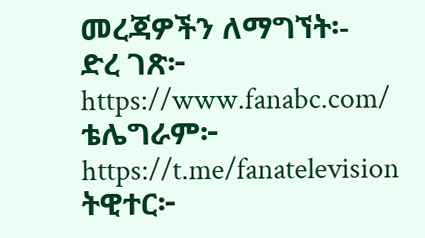መረጃዎችን ለማግኘት፡-
ድረ ገጽ፦ https://www.fanabc.com/
ቴሌግራም፦ https://t.me/fanatelevision
ትዊተር፦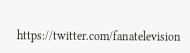https://twitter.com/fanatelevision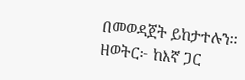በመወዳጀት ይከታተሉን፡፡
ዘወትር፦ ከእኛ ጋር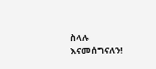ስላሉ እናመሰግናለን!